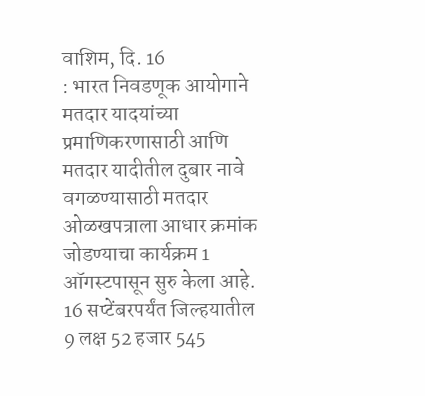वाशिम, दि. 16
: भारत निवडणूक आयोगाने मतदार यादयांच्या प्रमाणिकरणासाठी आणि मतदार यादीतील दुबार नावे वगळण्यासाठी मतदार ओळखपत्राला आधार क्रमांक जोडण्याचा कार्यक्रम 1 ऑगस्टपासून सुरु केला आहे. 16 सप्टेंबरपर्यंत जिल्हयातील 9 लक्ष 52 हजार 545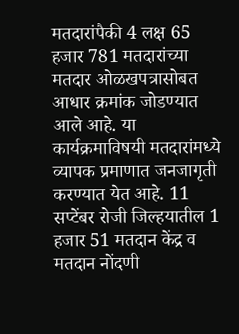मतदारांपैकी 4 लक्ष 65 हजार 781 मतदारांच्या मतदार ओळखपत्रासोबत आधार क्रमांक जोडण्यात आले आहे. या कार्यक्रमाविषयी मतदारांमध्ये व्यापक प्रमाणात जनजागृती करण्यात येत आहे. 11 सप्टेंबर रोजी जिल्हयातील 1 हजार 51 मतदान केंद्र व मतदान नोंदणी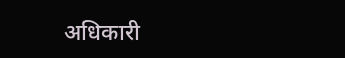अधिकारी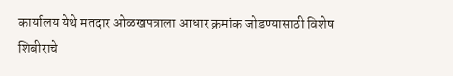कार्यालय येथे मतदार ओळखपत्राला आधार क्रमांक जोडण्यासाठी विशेष शिबीराचे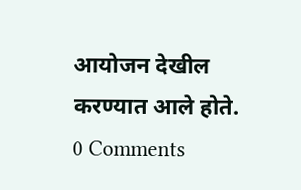आयोजन देखील करण्यात आले होते.
0 Comments